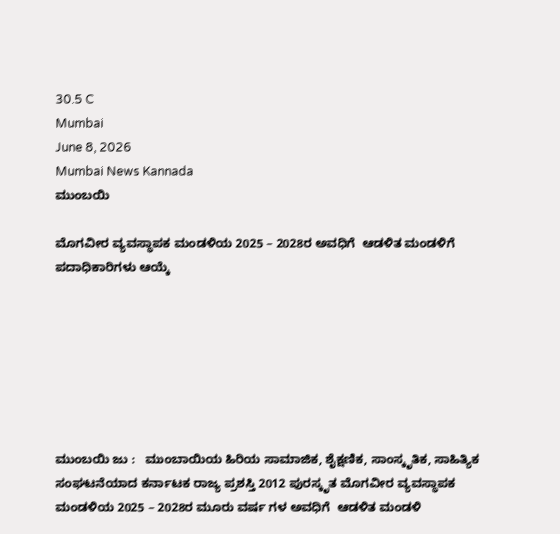30.5 C
Mumbai
June 8, 2026
Mumbai News Kannada
ಮುಂಬಯಿ

ಮೊಗವೀರ ವ್ಯವಸ್ಥಾಪಕ ಮಂಡಳಿಯ 2025 – 2028ರ ಅವಧಿಗೆ  ಆಡಳಿತ ಮಂಡಳಿಗೆ ಪದಾಧಿಕಾರಿಗಳು ಆಯ್ಕೆ







ಮುಂಬಯಿ ಜು :   ಮುಂಬಾಯಿಯ ಹಿರಿಯ ಸಾಮಾಜಿಕ, ಶೈಕ್ಷಣಿಕ, ಸಾಂಸ್ಕೃತಿಕ, ಸಾಹಿತ್ಯಿಕ ಸಂಘಟನೆಯಾದ ಕರ್ನಾಟಕ ರಾಜ್ಯ ಪ್ರಶಸ್ತಿ 2012 ಪುರಸ್ಕೃತ ಮೊಗವೀರ ವ್ಯವಸ್ಥಾಪಕ ಮಂಡಳಿಯ 2025 – 2028ರ ಮೂರು ವರ್ಷ ಗಳ ಅವಧಿಗೆ  ಆಡಳಿತ ಮಂಡಳಿ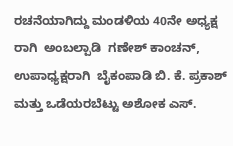ರಚನೆಯಾಗಿದ್ದು ಮಂಡಳಿಯ 40ನೇ ಅಧ್ಯಕ್ಷ ರಾಗಿ  ಅಂಬಲ್ಪಾಡಿ  ಗಣೇಶ್ ಕಾಂಚನ್, ಉಪಾಧ್ಯಕ್ಷರಾಗಿ  ಬೈಕಂಪಾಡಿ ಬಿ. ಕೆ. ಪ್ರಕಾಶ್ ಮತ್ತು ಒಡೆಯರಬೆಟ್ಟು ಅಶೋಕ ಎಸ್.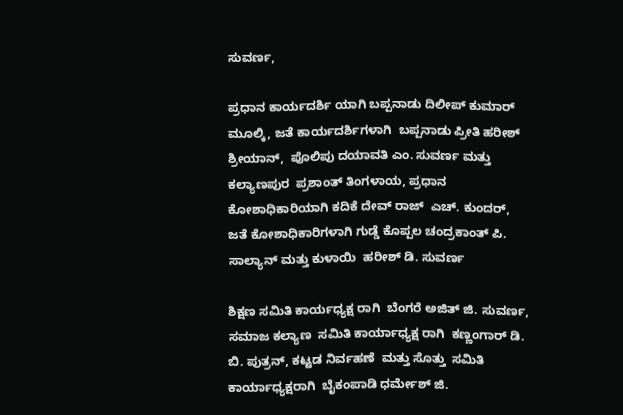ಸುವರ್ಣ,

ಪ್ರಧಾನ ಕಾರ್ಯದರ್ಶಿ ಯಾಗಿ ಬಪ್ಪನಾಡು ದಿಲೀಪ್ ಕುಮಾರ್  ಮೂಲ್ಕಿ, ಜತೆ ಕಾರ್ಯದರ್ಶಿಗಳಾಗಿ  ಬಪ್ಪನಾಡು ಪ್ರೀತಿ ಹರೀಶ್ ಶ್ರೀಯಾನ್,  ಪೊಲಿಪು ದಯಾವತಿ ಎಂ. ಸುವರ್ಣ ಮತ್ತು ಕಲ್ಯಾಣಪುರ  ಪ್ರಶಾಂತ್ ತಿಂಗಳಾಯ, ಪ್ರಧಾನ ಕೋಶಾಧಿಕಾರಿಯಾಗಿ ಕದಿಕೆ ದೇವ್ ರಾಜ್  ಎಚ್. ಕುಂದರ್, ಜತೆ ಕೋಶಾಧಿಕಾರಿಗಳಾಗಿ ಗುಡ್ಡೆ ಕೊಪ್ಪಲ ಚಂದ್ರಕಾಂತ್ ಪಿ. ಸಾಲ್ಯಾನ್ ಮತ್ತು ಕುಳಾಯಿ  ಹರೀಶ್ ಡಿ. ಸುವರ್ಣ

ಶಿಕ್ಷಣ ಸಮಿತಿ ಕಾರ್ಯಧ್ಯಕ್ಷ ರಾಗಿ  ಬೆಂಗರೆ ಅಜಿತ್ ಜಿ. ಸುವರ್ಣ, ಸಮಾಜ ಕಲ್ಯಾಣ  ಸಮಿತಿ ಕಾರ್ಯಾಧ್ಯಕ್ಷ ರಾಗಿ  ಕಣ್ಣಂಗಾರ್ ಡಿ. ಬಿ. ಪುತ್ರನ್, ಕಟ್ಟಡ ನಿರ್ವಹಣೆ  ಮತ್ತು ಸೊತ್ತು  ಸಮಿತಿ ಕಾರ್ಯಾಧ್ಯಕ್ಷರಾಗಿ  ಬೈಕಂಪಾಡಿ ಧರ್ಮೇಶ್ ಜಿ.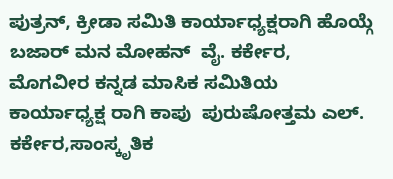ಪುತ್ರನ್, ಕ್ರೀಡಾ ಸಮಿತಿ ಕಾರ್ಯಾಧ್ಯಕ್ಷರಾಗಿ ಹೊಯ್ಗೆ ಬಜಾರ್ ಮನ ಮೋಹನ್  ವೈ. ಕರ್ಕೇರ, ಮೊಗವೀರ ಕನ್ನಡ ಮಾಸಿಕ ಸಮಿತಿಯ ಕಾರ್ಯಾಧ್ಯಕ್ಷ ರಾಗಿ ಕಾಪು  ಪುರುಷೋತ್ತಮ ಎಲ್. ಕರ್ಕೇರ,ಸಾಂಸ್ಕೃತಿಕ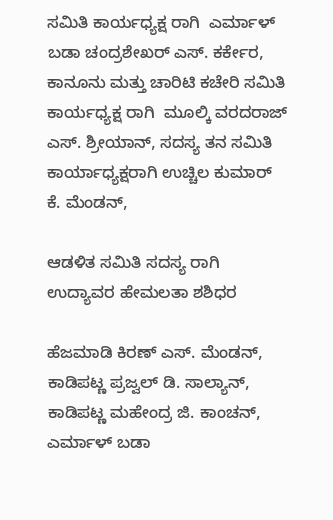ಸಮಿತಿ ಕಾರ್ಯಧ್ಯಕ್ಷ ರಾಗಿ  ಎರ್ಮಾಳ್ ಬಡಾ ಚಂದ್ರಶೇಖರ್ ಎಸ್. ಕರ್ಕೇರ, ಕಾನೂನು ಮತ್ತು ಚಾರಿಟಿ ಕಚೇರಿ ಸಮಿತಿ ಕಾರ್ಯಧ್ಯಕ್ಷ ರಾಗಿ  ಮೂಲ್ಕಿ ವರದರಾಜ್ ಎಸ್. ಶ್ರೀಯಾನ್, ಸದಸ್ಯ ತನ ಸಮಿತಿ ಕಾರ್ಯಾಧ್ಯಕ್ಷರಾಗಿ ಉಚ್ಚಿಲ ಕುಮಾರ್ ಕೆ. ಮೆಂಡನ್,

ಆಡಳಿತ ಸಮಿತಿ ಸದಸ್ಯ ರಾಗಿ  ಉದ್ಯಾವರ ಹೇಮಲತಾ ಶಶಿಧರ

ಹೆಜಮಾಡಿ ಕಿರಣ್ ಎಸ್. ಮೆಂಡನ್, ಕಾಡಿಪಟ್ಣ ಪ್ರಜ್ವಲ್ ಡಿ. ಸಾಲ್ಯಾನ್, ಕಾಡಿಪಟ್ಣ ಮಹೇಂದ್ರ ಜಿ. ಕಾಂಚನ್, ಎರ್ಮಾಳ್ ಬಡಾ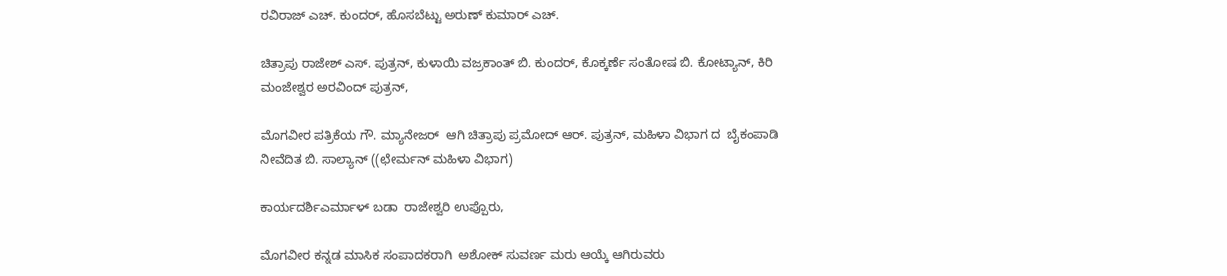ರವಿರಾಜ್ ಎಚ್. ಕುಂದರ್, ಹೊಸಬೆಟ್ಟು ಅರುಣ್ ಕುಮಾರ್ ಎಚ್.

ಚಿತ್ರಾಪು ರಾಜೇಶ್ ಎಸ್. ಪುತ್ರನ್, ಕುಳಾಯಿ ವಜ್ರಕಾಂತ್ ಬಿ. ಕುಂದರ್, ಕೊಕ್ಕರ್ಣೆ ಸಂತೋಷ ಬಿ. ಕೋಟ್ಯಾನ್, ಕಿರಿ ಮಂಜೇಶ್ವರ ಅರವಿಂದ್ ಪುತ್ರನ್,

ಮೊಗವೀರ ಪತ್ರಿಕೆಯ ಗೌ. ಮ್ಯಾನೇಜರ್  ಆಗಿ ಚಿತ್ರಾಪು ಪ್ರಮೋದ್ ಆರ್. ಪುತ್ರನ್, ಮಹಿಳಾ ವಿಭಾಗ ದ  ಬೈಕಂಪಾಡಿ  ನೀವೆದಿತ ಬಿ. ಸಾಲ್ಯಾನ್ ((ಛೇರ್ಮನ್ ಮಹಿಳಾ ವಿಭಾಗ)

ಕಾರ್ಯದರ್ಶಿಎರ್ಮಾಳ್ ಬಡಾ  ರಾಜೇಶ್ವರಿ ಉಪ್ಪೊರು,

ಮೊಗವೀರ ಕನ್ನಡ ಮಾಸಿಕ ಸಂಪಾದಕರಾಗಿ  ಅಶೋಕ್ ಸುವರ್ಣ ಮರು ಆಯ್ಕೆ ಆಗಿರುವರು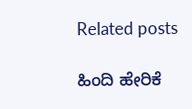Related posts

ಹಿಂದಿ ಹೇರಿಕೆ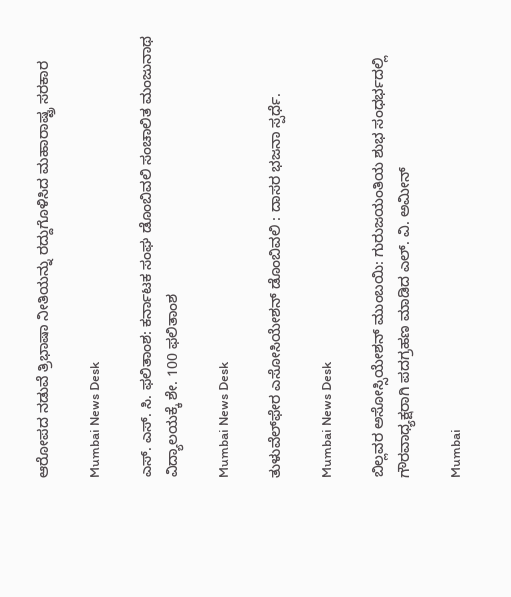ಆರೋಪದ ನಡುವೆ ತ್ರಿಭಾಷಾ ನೀತಿಯನ್ನು ರದ್ದುಗೊಳಿಸಿದ ಮಹಾರಾಷ್ಟ್ರ ಸರಕಾರ

Mumbai News Desk

ಎಸ್. ಎಸ್. ಸಿ. ಫಲಿತಾಂಶ: ಕರ್ನಾಟಕ ಸಂಘ ಡೊಂಬಿವಲಿ ಸಂಚಾಲಿತ ಮಂಜುನಾಥ ವಿದ್ಯಾಲಯಕ್ಕೆ ಶೇ. 100 ಫಲಿತಾಂಶ

Mumbai News Desk

ತುಳುವೆಲ್‌ಫೇರ ಎಸೋಸಿಯೇಶನ್ ಡೊಂಬಿವಲಿ : ದಾಸರ ಭಜನಾ ಸ್ಪರ್ಧೆ.

Mumbai News Desk

ಬಿಲ್ಲವರ ಅಸೋಸ್ಸಿಯೇಶನ್ ಮುಂಬಯಿ: ಗುರುಜಯಂತಿಯ ಶುಭ ಸಂಧರ್ಭದಲ್ಲಿ ಗೌರವಾಧ್ಯಕ್ಷರಾಗಿ ಪದಗ್ರಹಣ ಮಾಡಿದ ಎಲ್. ವಿ. ಅಮೀನ್

Mumbai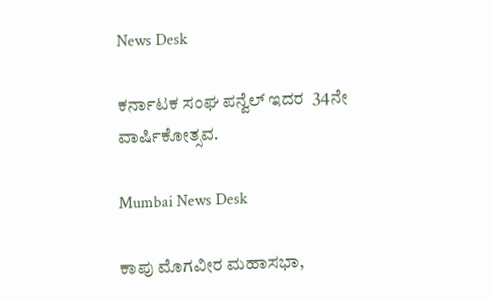News Desk

ಕರ್ನಾಟಕ ಸಂಘ ಪನ್ವೆಲ್ ಇದರ  34ನೇ ವಾರ್ಷಿಕೋತ್ಸವ.

Mumbai News Desk

ಕಾಪು ಮೊಗವೀರ ಮಹಾಸಭಾ,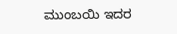ಮುಂಬಯಿ ಇದರ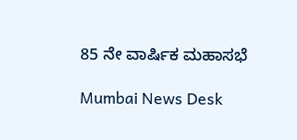85 ನೇ ವಾರ್ಷಿಕ ಮಹಾಸಭೆ

Mumbai News Desk